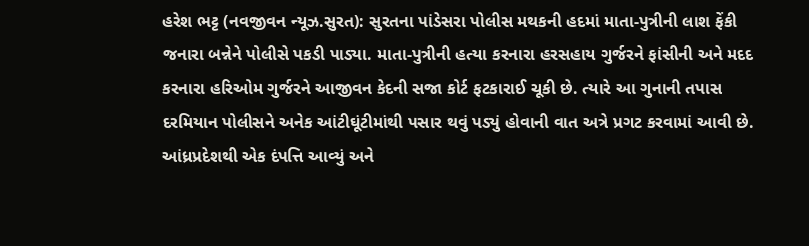હરેશ ભટ્ટ (નવજીવન ન્યૂઝ.સુરત): સુરતના પાંડેસરા પોલીસ મથકની હદમાં માતા-પુત્રીની લાશ ફેંકી જનારા બન્નેને પોલીસે પકડી પાડ્યા. માતા-પુત્રીની હત્યા કરનારા હરસહાય ગુર્જરને ફાંસીની અને મદદ કરનારા હરિઓમ ગુર્જરને આજીવન કેદની સજા કોર્ટ ફટકારાઈ ચૂકી છે. ત્યારે આ ગુનાની તપાસ દરમિયાન પોલીસને અનેક આંટીઘૂંટીમાંથી પસાર થવું પડ્યું હોવાની વાત અત્રે પ્રગટ કરવામાં આવી છે. આંધ્રપ્રદેશથી એક દંપત્તિ આવ્યું અને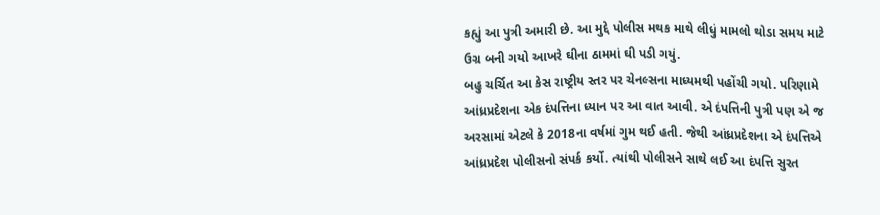કહ્યું આ પુત્રી અમારી છે. આ મુદ્દે પોલીસ મથક માથે લીધું મામલો થોડા સમય માટે ઉગ્ર બની ગયો આખરે ઘીના ઠામમાં ઘી પડી ગયું.
બહુ ચર્ચિત આ કેસ રાષ્ટ્રીય સ્તર પર ચેનલ્સના માધ્યમથી પહોંચી ગયો. પરિણામે આંધ્રપ્રદેશના એક દંપત્તિના ધ્યાન પર આ વાત આવી. એ દંપત્તિની પુત્રી પણ એ જ અરસામાં એટલે કે 2018ના વર્ષમાં ગુમ થઈ હતી. જેથી આંધ્રપ્રદેશના એ દંપત્તિએ આંધ્રપ્રદેશ પોલીસનો સંપર્ક કર્યો. ત્યાંથી પોલીસને સાથે લઈ આ દંપત્તિ સુરત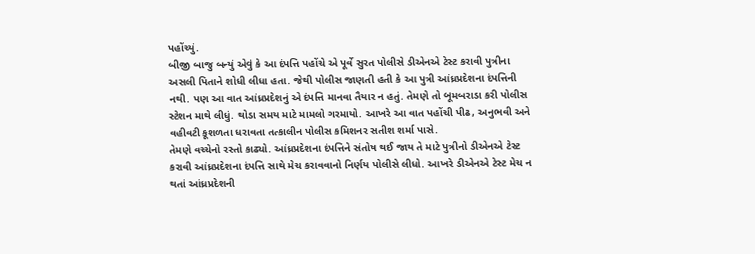પહોંચ્યું.
બીજી બાજુ બન્યું એવું કે આ દંપત્તિ પહોંચે એ પૂર્વે સુરત પોલીસે ડીએનએ ટેસ્ટ કરાવી પુત્રીના અસલી પિતાને શોધી લીધા હતા. જેથી પોલીસ જાણતી હતી કે આ પુત્રી આંધ્રપ્રદેશના દંપત્તિની નથી. પણ આ વાત આંધ્રપ્રદેશનું એ દંપત્તિ માનવા તૈયાર ન હતું. તેમણે તો બૂમબરાડા કરી પોલીસ સ્ટેશન માથે લીધું. થોડા સમય માટે મામલો ગરમાયો. આખરે આ વાત પહોંચી પીઢ, અનુભવી અને વહીવટી કૂશળતા ધરાવતા તત્કાલીન પોલીસ કમિશનર સતીશ શર્મા પાસે.
તેમણે વચ્ચેનો રસ્તો કાઢ્યો. આંધ્રપ્રદેશના દંપત્તિને સંતોષ થઈ જાય તે માટે પુત્રીનો ડીએનએ ટેસ્ટ કરાવી આંધ્રપ્રદેશના દંપત્તિ સાથે મેચ કરાવવાનો નિર્ણય પોલીસે લીધો. આખરે ડીએનએ ટેસ્ટ મેચ ન થતાં આંધ્રપ્રદેશની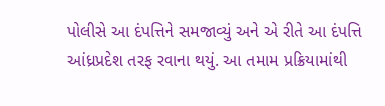પોલીસે આ દંપત્તિને સમજાવ્યું અને એ રીતે આ દંપત્તિ આંધ્રપ્રદેશ તરફ રવાના થયું. આ તમામ પ્રક્રિયામાંથી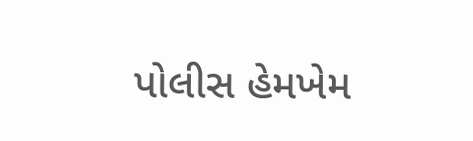પોલીસ હેમખેમ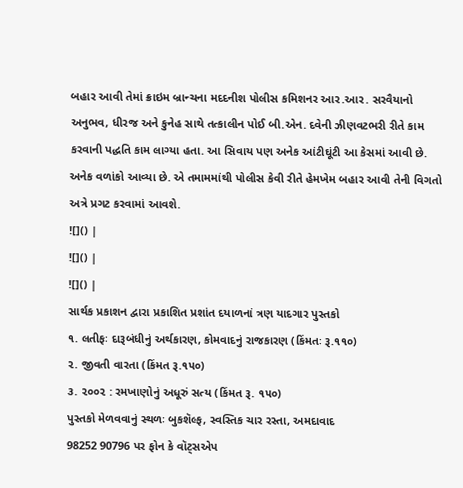બહાર આવી તેમાં ક્રાઇમ બ્રાન્ચના મદદનીશ પોલીસ કમિશનર આર.આર. સરવૈયાનો અનુભવ, ધીરજ અને કુનેહ સાથે તત્કાલીન પોઈ બી.એન. દવેની ઝીણવટભરી રીતે કામ કરવાની પદ્ધતિ કામ લાગ્યા હતા. આ સિવાય પણ અનેક આંટીઘૂંટી આ કેસમાં આવી છે. અનેક વળાંકો આવ્યા છે. એ તમામમાંથી પોલીસ કેવી રીતે હેમખેમ બહાર આવી તેની વિગતો અત્રે પ્રગટ કરવામાં આવશે.
![]() |
![]() |
![]() |
સાર્થક પ્રકાશન દ્વારા પ્રકાશિત પ્રશાંત દયાળનાં ત્રણ યાદગાર પુસ્તકો
૧. લતીફઃ દારૂબંધીનું અર્થકારણ, કોમવાદનું રાજકારણ (કિંમતઃ રૂ.૧૧૦)
૨. જીવતી વારતા (કિંમત રૂ.૧૫૦)
૩. ૨૦૦૨ : રમખાણોનું અધૂરું સત્ય (કિંમત રૂ. ૧૫૦)
પુસ્તકો મેળવવાનું સ્થળઃ બુકશૅલ્ફ, સ્વસ્તિક ચાર રસ્તા, અમદાવાદ
98252 90796 પર ફોન કે વૉટ્સએપ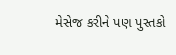મેસેજ કરીને પણ પુસ્તકો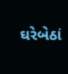ઘરેબેઠાં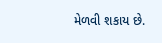મેળવી શકાય છે.